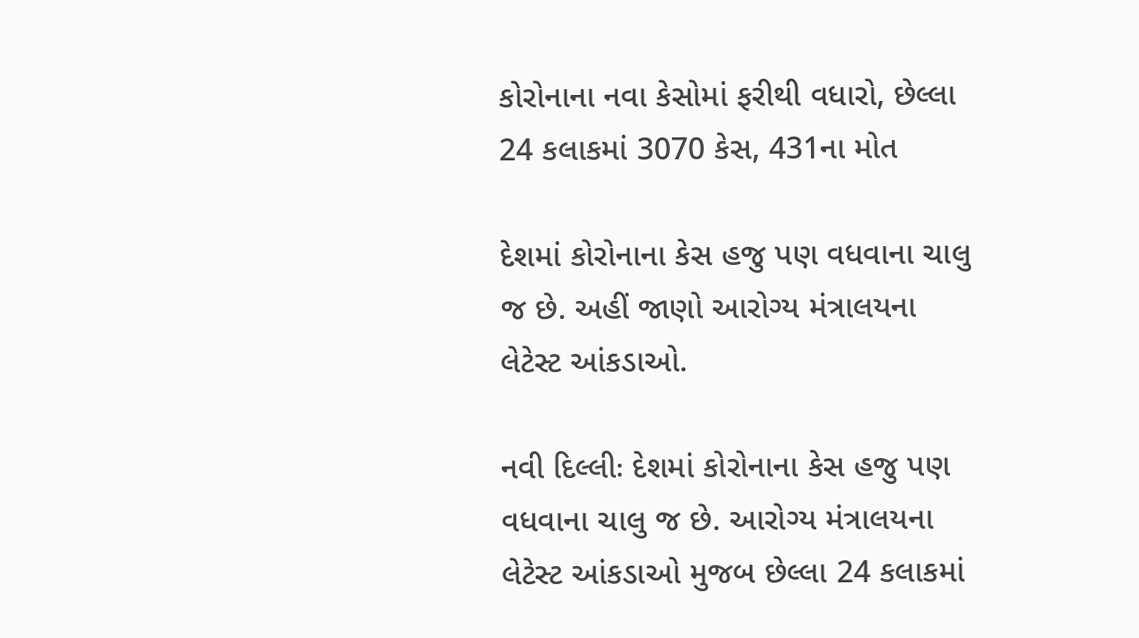કોરોનાના નવા કેસોમાં ફરીથી વધારો, છેલ્લા 24 કલાકમાં 3070 કેસ, 431ના મોત

દેશમાં કોરોનાના કેસ હજુ પણ વધવાના ચાલુ જ છે. અહીં જાણો આરોગ્ય મંત્રાલયના લેટેસ્ટ આંકડાઓ.

નવી દિલ્લીઃ દેશમાં કોરોનાના કેસ હજુ પણ વધવાના ચાલુ જ છે. આરોગ્ય મંત્રાલયના લેટેસ્ટ આંકડાઓ મુજબ છેલ્લા 24 કલાકમાં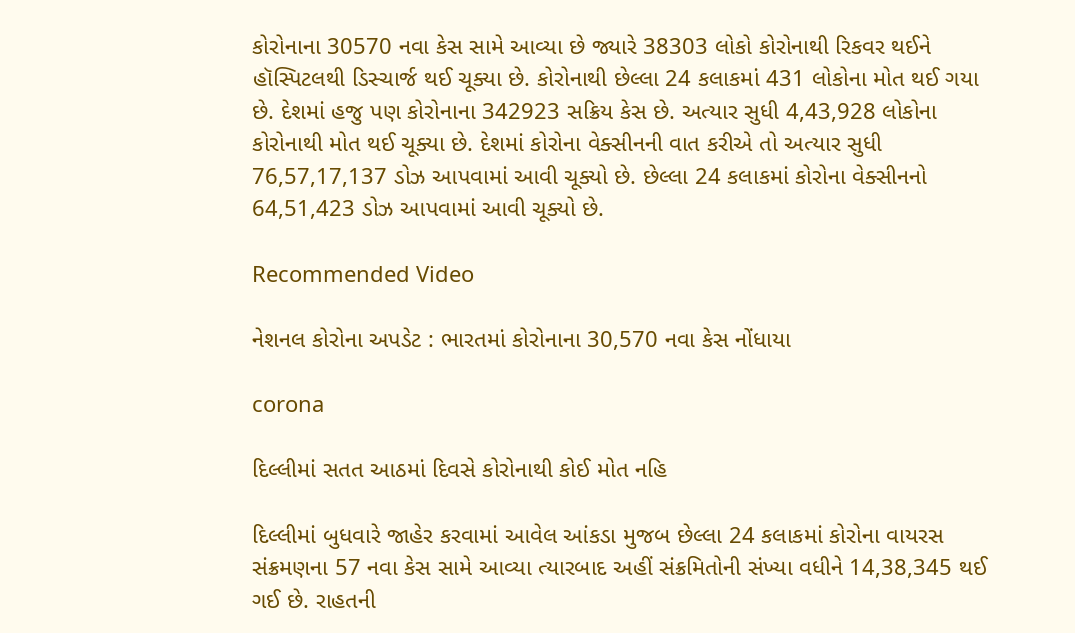કોરોનાના 30570 નવા કેસ સામે આવ્યા છે જ્યારે 38303 લોકો કોરોનાથી રિકવર થઈને હૉસ્પિટલથી ડિસ્ચાર્જ થઈ ચૂક્યા છે. કોરોનાથી છેલ્લા 24 કલાકમાં 431 લોકોના મોત થઈ ગયા છે. દેશમાં હજુ પણ કોરોનાના 342923 સક્રિય કેસ છે. અત્યાર સુધી 4,43,928 લોકોના કોરોનાથી મોત થઈ ચૂક્યા છે. દેશમાં કોરોના વેક્સીનની વાત કરીએ તો અત્યાર સુધી 76,57,17,137 ડોઝ આપવામાં આવી ચૂક્યો છે. છેલ્લા 24 કલાકમાં કોરોના વેક્સીનનો 64,51,423 ડોઝ આપવામાં આવી ચૂક્યો છે.

Recommended Video

નેશનલ કોરોના અપડેટ : ભારતમાં કોરોનાના 30,570 નવા કેસ નોંધાયા

corona

દિલ્લીમાં સતત આઠમાં દિવસે કોરોનાથી કોઈ મોત નહિ

દિલ્લીમાં બુધવારે જાહેર કરવામાં આવેલ આંકડા મુજબ છેલ્લા 24 કલાકમાં કોરોના વાયરસ સંક્રમણના 57 નવા કેસ સામે આવ્યા ત્યારબાદ અહીં સંક્રમિતોની સંખ્યા વધીને 14,38,345 થઈ ગઈ છે. રાહતની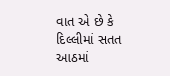વાત એ છે કે દિલ્લીમાં સતત આઠમાં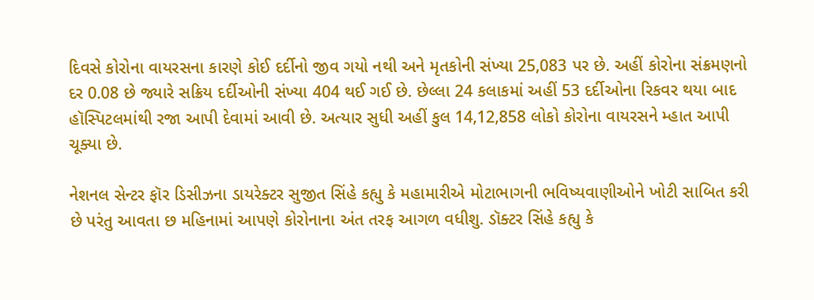દિવસે કોરોના વાયરસના કારણે કોઈ દર્દીનો જીવ ગયો નથી અને મૃતકોની સંખ્યા 25,083 પર છે. અહીં કોરોના સંક્રમણનો દર 0.08 છે જ્યારે સક્રિય દર્દીઓની સંખ્યા 404 થઈ ગઈ છે. છેલ્લા 24 કલાકમાં અહીં 53 દર્દીઓના રિકવર થયા બાદ હૉસ્પિટલમાંથી રજા આપી દેવામાં આવી છે. અત્યાર સુધી અહીં કુલ 14,12,858 લોકો કોરોના વાયરસને મ્હાત આપી ચૂક્યા છે.

નેશનલ સેન્ટર ફૉર ડિસીઝના ડાયરેક્ટર સુજીત સિંહે કહ્યુ કે મહામારીએ મોટાભાગની ભવિષ્યવાણીઓને ખોટી સાબિત કરી છે પરંતુ આવતા છ મહિનામાં આપણે કોરોનાના અંત તરફ આગળ વધીશુ. ડૉક્ટર સિંહે કહ્યુ કે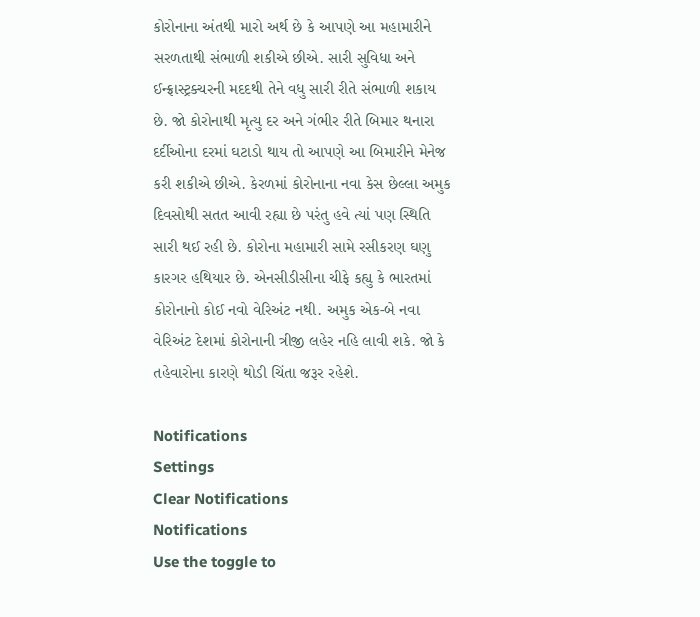કોરોનાના અંતથી મારો અર્થ છે કે આપણે આ મહામારીને સરળતાથી સંભાળી શકીએ છીએ. સારી સુવિધા અને ઈન્ફ્રાસ્ટ્રક્ચરની મદદથી તેને વધુ સારી રીતે સંભાળી શકાય છે. જો કોરોનાથી મૃત્યુ દર અને ગંભીર રીતે બિમાર થનારા દર્દીઓના દરમાં ઘટાડો થાય તો આપણે આ બિમારીને મેનેજ કરી શકીએ છીએ. કેરળમાં કોરોનાના નવા કેસ છેલ્લા અમુક દિવસોથી સતત આવી રહ્યા છે પરંતુ હવે ત્યાં પણ સ્થિતિ સારી થઈ રહી છે. કોરોના મહામારી સામે રસીકરણ ઘણુ કારગર હથિયાર છે. એનસીડીસીના ચીફે કહ્યુ કે ભારતમાં કોરોનાનો કોઈ નવો વેરિઅંટ નથી. અમુક એક-બે નવા વેરિઅંટ દેશમાં કોરોનાની ત્રીજી લહેર નહિ લાવી શકે. જો કે તહેવારોના કારણે થોડી ચિંતા જરૂર રહેશે.

Notifications
Settings
Clear Notifications
Notifications
Use the toggle to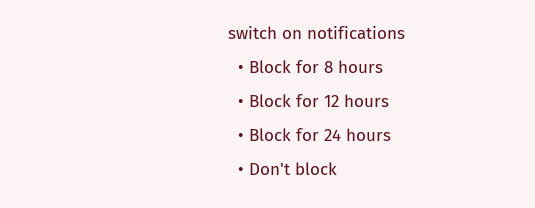switch on notifications
  • Block for 8 hours
  • Block for 12 hours
  • Block for 24 hours
  • Don't block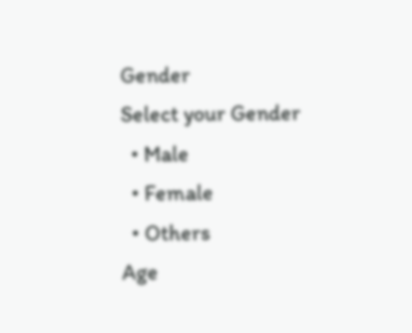Gender
Select your Gender
  • Male
  • Female
  • Others
Age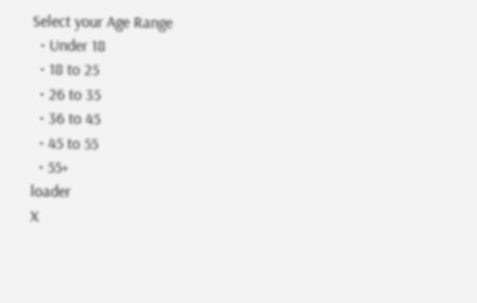Select your Age Range
  • Under 18
  • 18 to 25
  • 26 to 35
  • 36 to 45
  • 45 to 55
  • 55+
loader
X